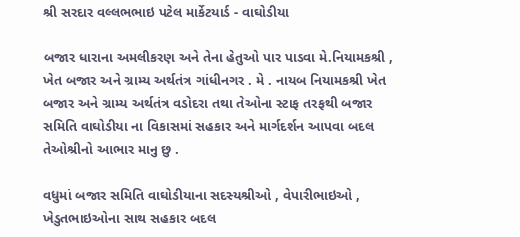શ્રી સરદાર વલ્લભભાઇ પટેલ માર્કેટયાર્ડ - વાઘોડીયા

બજાર ધારાના અમલીકરણ અને તેના હેતુઓ પાર પાડવા મે.નિયામકશ્રી , ખેત બજાર અને ગ્રામ્ય અર્થતંત્ર ગાંધીનગર . મે . નાયબ નિયામકશ્રી ખેત બજાર અને ગ્રામ્ય અર્થતંત્ર વડોદરા તથા તેઓના સ્ટાફ તરફથી બજાર સમિતિ વાઘોડીયા ના વિકાસમાં સહકાર અને માર્ગદર્શન આપવા બદલ તેઓશ્રીનો આભાર માનુ છુ .

વધુમાં બજાર સમિતિ વાઘોડીયાના સદસ્યશ્રીઓ , વેપારીભાઇઓ , ખેડુતભાઇઓના સાથ સહકાર બદલ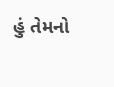હું તેમનો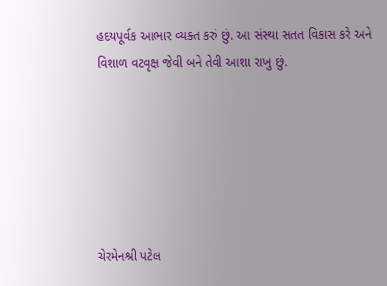હદયપૂર્વક આભાર વ્યક્ત કરું છું. આ સંસ્થા સતત વિકાસ કરે અને વિશાળ વટવૃક્ષ જેવી બને તેવી આશા રાખુ છું.






ચેરમેનશ્રી પટેલ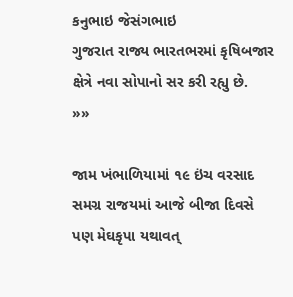કનુભાઇ જેસંગભાઇ
ગુજરાત રાજ્ય ભારતભરમાં કૃષિબજાર ક્ષેત્રે નવા સોપાનો સર કરી રહ્યુ છે.
»»

જામ ખંભાળિયામાં ૧૯ ઇંચ વરસાદ
સમગ્ર રાજયમાં આજે બીજા દિવસે પણ મેઘકૃપા યથાવત્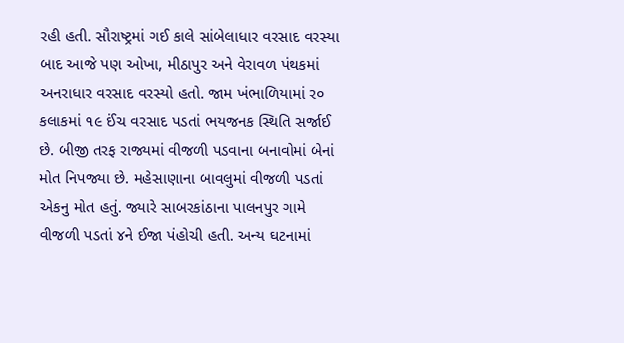રહી હતી. સૌરાષ્ટ્રમાં ગઈ કાલે સાંબેલાધાર વરસાદ વરસ્યા બાદ આજે પણ ઓખા, મીઠાપુર અને વેરાવળ પંથકમાં અનરાધાર વરસાદ વરસ્યો હતો. જામ ખંભાળિયામાં ર૦ કલાકમાં ૧૯ ઈંચ વરસાદ પડતાં ભયજનક સ્થિતિ સર્જાઈ છે. બીજી તરફ રાજ્યમાં વીજળી પડવાના બનાવોમાં બેનાં મોત નિપજ્યા છે. મહેસાણાના બાવલુમાં વીજળી પડતાં એકનુ મોત હતું. જ્યારે સાબરકાંઠાના પાલનપુર ગામે વીજળી પડતાં ૪ને ઈજા પંહોચી હતી. અન્ય ઘટનામાં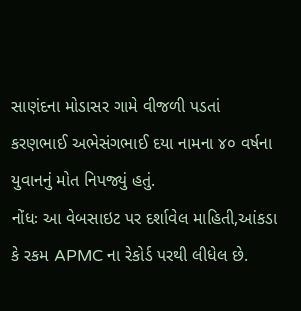સાણંદના મોડાસર ગામે વીજળી પડતાં કરણભાઈ અભેસંગભાઈ દયા નામના ૪૦ વર્ષના યુવાનનું મોત નિપજ્યું હતું.
નોંધઃ આ વેબસાઇટ પર દર્શાવેલ માહિતી,આંકડા કે રકમ APMC ના રેકોર્ડ પરથી લીધેલ છે.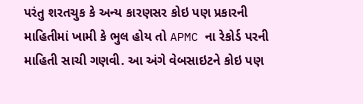પરંતુ શરતચુક કે અન્ય કારણસર કોઇ પણ પ્રકારની માહિતીમાં ખામી કે ભુલ હોય તો APMC ના રેકોર્ડ પરની માહિતી સાચી ગણવી. આ અંગે વેબસાઇટને કોઇ પણ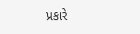પ્રકારે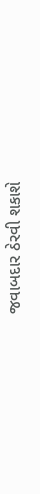જવાબદાર ઠેરવી શકાશે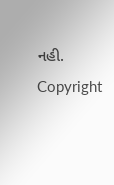નહી.
Copyright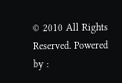© 2010 All Rights Reserved. Powered by :